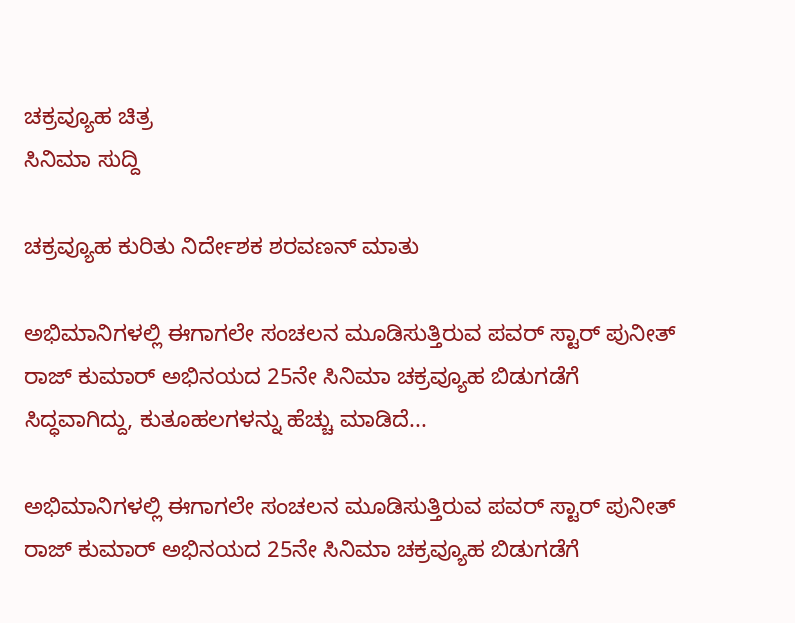ಚಕ್ರವ್ಯೂಹ ಚಿತ್ರ
ಸಿನಿಮಾ ಸುದ್ದಿ

ಚಕ್ರವ್ಯೂಹ ಕುರಿತು ನಿರ್ದೇಶಕ ಶರವಣನ್ ಮಾತು

ಅಭಿಮಾನಿಗಳಲ್ಲಿ ಈಗಾಗಲೇ ಸಂಚಲನ ಮೂಡಿಸುತ್ತಿರುವ ಪವರ್ ಸ್ಟಾರ್ ಪುನೀತ್ ರಾಜ್ ಕುಮಾರ್ ಅಭಿನಯದ 25ನೇ ಸಿನಿಮಾ ಚಕ್ರವ್ಯೂಹ ಬಿಡುಗಡೆಗೆ ಸಿದ್ಧವಾಗಿದ್ದು, ಕುತೂಹಲಗಳನ್ನು ಹೆಚ್ಚು ಮಾಡಿದೆ...

ಅಭಿಮಾನಿಗಳಲ್ಲಿ ಈಗಾಗಲೇ ಸಂಚಲನ ಮೂಡಿಸುತ್ತಿರುವ ಪವರ್ ಸ್ಟಾರ್ ಪುನೀತ್ ರಾಜ್ ಕುಮಾರ್ ಅಭಿನಯದ 25ನೇ ಸಿನಿಮಾ ಚಕ್ರವ್ಯೂಹ ಬಿಡುಗಡೆಗೆ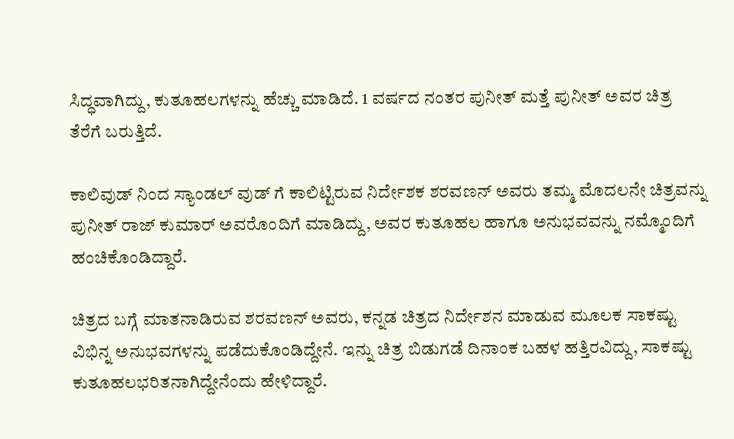ಸಿದ್ಧವಾಗಿದ್ದು, ಕುತೂಹಲಗಳನ್ನು ಹೆಚ್ಚು ಮಾಡಿದೆ. 1 ವರ್ಷದ ನಂತರ ಪುನೀತ್ ಮತ್ತೆ ಪುನೀತ್ ಅವರ ಚಿತ್ರ ತೆರೆಗೆ ಬರುತ್ತಿದೆ.

ಕಾಲಿವುಡ್ ನಿಂದ ಸ್ಯಾಂಡಲ್ ವುಡ್ ಗೆ ಕಾಲಿಟ್ಟಿರುವ ನಿರ್ದೇಶಕ ಶರವಣನ್ ಅವರು ತಮ್ಮ ಮೊದಲನೇ ಚಿತ್ರವನ್ನು  ಪುನೀತ್ ರಾಜ್ ಕುಮಾರ್ ಅವರೊಂದಿಗೆ ಮಾಡಿದ್ದು, ಅವರ ಕುತೂಹಲ ಹಾಗೂ ಅನುಭವವನ್ನು ನಮ್ಮೊಂದಿಗೆ ಹಂಚಿಕೊಂಡಿದ್ದಾರೆ.

ಚಿತ್ರದ ಬಗ್ಗೆ ಮಾತನಾಡಿರುವ ಶರವಣನ್ ಅವರು, ಕನ್ನಡ ಚಿತ್ರದ ನಿರ್ದೇಶನ ಮಾಡುವ ಮೂಲಕ ಸಾಕಷ್ಟು ವಿಭಿನ್ನ ಅನುಭವಗಳನ್ನು ಪಡೆದುಕೊಂಡಿದ್ದೇನೆ. ಇನ್ನು ಚಿತ್ರ ಬಿಡುಗಡೆ ದಿನಾಂಕ ಬಹಳ ಹತ್ತಿರವಿದ್ದು, ಸಾಕಷ್ಟು ಕುತೂಹಲಭರಿತನಾಗಿದ್ದೇನೆಂದು ಹೇಳಿದ್ದಾರೆ.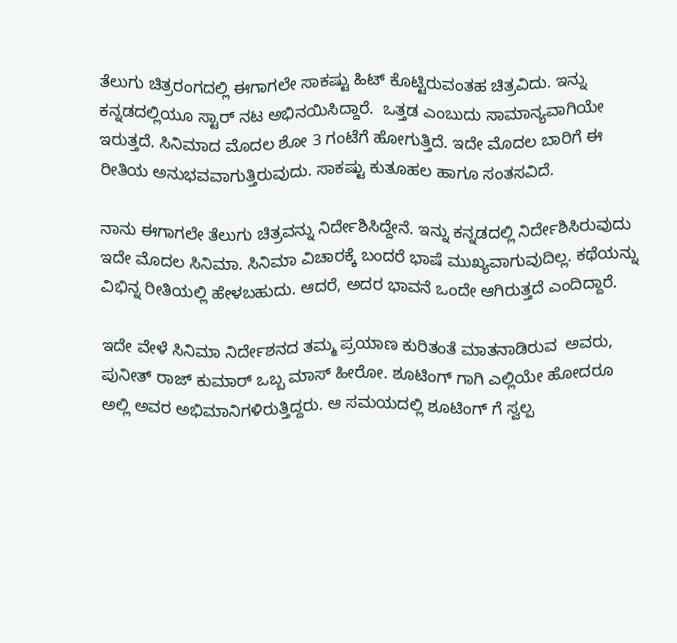ತೆಲುಗು ಚಿತ್ರರಂಗದಲ್ಲಿ ಈಗಾಗಲೇ ಸಾಕಷ್ಟು ಹಿಟ್ ಕೊಟ್ಟಿರುವಂತಹ ಚಿತ್ರವಿದು. ಇನ್ನು ಕನ್ನಡದಲ್ಲಿಯೂ ಸ್ಟಾರ್ ನಟ ಅಭಿನಯಿಸಿದ್ದಾರೆ.  ಒತ್ತಡ ಎಂಬುದು ಸಾಮಾನ್ಯವಾಗಿಯೇ ಇರುತ್ತದೆ. ಸಿನಿಮಾದ ಮೊದಲ ಶೋ 3 ಗಂಟೆಗೆ ಹೋಗುತ್ತಿದೆ. ಇದೇ ಮೊದಲ ಬಾರಿಗೆ ಈ ರೀತಿಯ ಅನುಭವವಾಗುತ್ತಿರುವುದು. ಸಾಕಷ್ಟು ಕುತೂಹಲ ಹಾಗೂ ಸಂತಸವಿದೆ.

ನಾನು ಈಗಾಗಲೇ ತೆಲುಗು ಚಿತ್ರವನ್ನು ನಿರ್ದೇಶಿಸಿದ್ದೇನೆ. ಇನ್ನು ಕನ್ನಡದಲ್ಲಿ ನಿರ್ದೇಶಿಸಿರುವುದು ಇದೇ ಮೊದಲ ಸಿನಿಮಾ. ಸಿನಿಮಾ ವಿಚಾರಕ್ಕೆ ಬಂದರೆ ಭಾಷೆ ಮುಖ್ಯವಾಗುವುದಿಲ್ಲ. ಕಥೆಯನ್ನು ವಿಭಿನ್ನ ರೀತಿಯಲ್ಲಿ ಹೇಳಬಹುದು. ಆದರೆ, ಅದರ ಭಾವನೆ ಒಂದೇ ಆಗಿರುತ್ತದೆ ಎಂದಿದ್ದಾರೆ.

ಇದೇ ವೇಳೆ ಸಿನಿಮಾ ನಿರ್ದೇಶನದ ತಮ್ಮ ಪ್ರಯಾಣ ಕುರಿತಂತೆ ಮಾತನಾಡಿರುವ  ಅವರು, ಪುನೀತ್ ರಾಜ್ ಕುಮಾರ್ ಒಬ್ಬ ಮಾಸ್ ಹೀರೋ. ಶೂಟಿಂಗ್ ಗಾಗಿ ಎಲ್ಲಿಯೇ ಹೋದರೂ ಅಲ್ಲಿ ಅವರ ಅಭಿಮಾನಿಗಳಿರುತ್ತಿದ್ದರು. ಆ ಸಮಯದಲ್ಲಿ ಶೂಟಿಂಗ್ ಗೆ ಸ್ವಲ್ಪ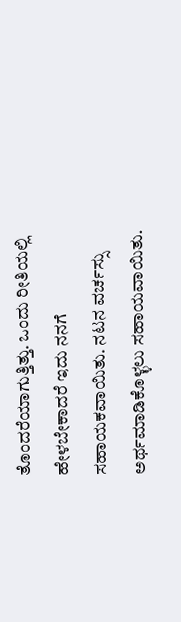ತೊಂದರೆಯಾಗುತ್ತಿತ್ತು. ಒಂದು ರೀತಿಯಲ್ಲಿ ಹೇಳಬೇಕಾದರೆ ಇದು ನನಗೆ ಸಹಾಯಕವಾಯಿತು. ನಟನ ವರ್ಚಸ್ಸು ಅರ್ಥಮಾಡಿಕೊಳ್ಳಲು ಸಹಾಯವಾಯಿತು.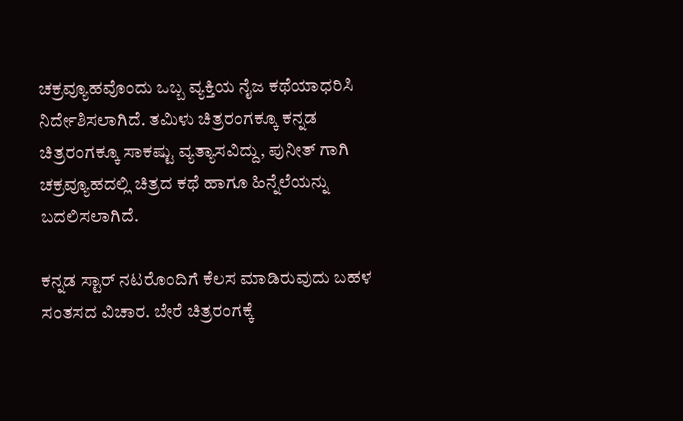ಚಕ್ರವ್ಯೂಹವೊಂದು ಒಬ್ಬ ವ್ಯಕ್ತಿಯ ನೈಜ ಕಥೆಯಾಧರಿಸಿ ನಿರ್ದೇಶಿಸಲಾಗಿದೆ. ತಮಿಳು ಚಿತ್ರರಂಗಕ್ಕೂ ಕನ್ನಡ ಚಿತ್ರರಂಗಕ್ಕೂ ಸಾಕಷ್ಟು ವ್ಯತ್ಯಾಸವಿದ್ದು, ಪುನೀತ್ ಗಾಗಿ ಚಕ್ರವ್ಯೂಹದಲ್ಲಿ ಚಿತ್ರದ ಕಥೆ ಹಾಗೂ ಹಿನ್ನೆಲೆಯನ್ನು ಬದಲಿಸಲಾಗಿದೆ.

ಕನ್ನಡ ಸ್ಟಾರ್ ನಟರೊಂದಿಗೆ ಕೆಲಸ ಮಾಡಿರುವುದು ಬಹಳ ಸಂತಸದ ವಿಚಾರ. ಬೇರೆ ಚಿತ್ರರಂಗಕ್ಕೆ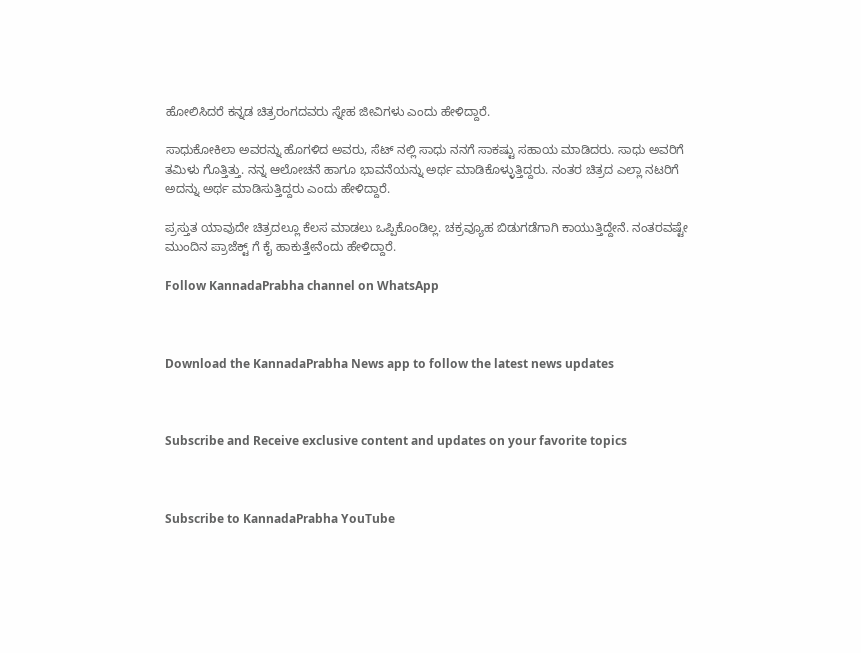ಹೋಲಿಸಿದರೆ ಕನ್ನಡ ಚಿತ್ರರಂಗದವರು ಸ್ನೇಹ ಜೀವಿಗಳು ಎಂದು ಹೇಳಿದ್ದಾರೆ.

ಸಾಧುಕೋಕಿಲಾ ಅವರನ್ನು ಹೊಗಳಿದ ಅವರು, ಸೆಟ್ ನಲ್ಲಿ ಸಾಧು ನನಗೆ ಸಾಕಷ್ಟು ಸಹಾಯ ಮಾಡಿದರು. ಸಾಧು ಅವರಿಗೆ ತಮಿಳು ಗೊತ್ತಿತ್ತು. ನನ್ನ ಆಲೋಚನೆ ಹಾಗೂ ಭಾವನೆಯನ್ನು ಅರ್ಥ ಮಾಡಿಕೊಳ್ಳುತ್ತಿದ್ದರು. ನಂತರ ಚಿತ್ರದ ಎಲ್ಲಾ ನಟರಿಗೆ ಅದನ್ನು ಅರ್ಥ ಮಾಡಿಸುತ್ತಿದ್ದರು ಎಂದು ಹೇಳಿದ್ದಾರೆ.

ಪ್ರಸ್ತುತ ಯಾವುದೇ ಚಿತ್ರದಲ್ಲೂ ಕೆಲಸ ಮಾಡಲು ಒಪ್ಪಿಕೊಂಡಿಲ್ಲ. ಚಕ್ರವ್ಯೂಹ ಬಿಡುಗಡೆಗಾಗಿ ಕಾಯುತ್ತಿದ್ದೇನೆ. ನಂತರವಷ್ಟೇ ಮುಂದಿನ ಪ್ರಾಜೆಕ್ಟ್ ಗೆ ಕೈ ಹಾಕುತ್ತೇನೆಂದು ಹೇಳಿದ್ದಾರೆ.

Follow KannadaPrabha channel on WhatsApp



Download the KannadaPrabha News app to follow the latest news updates



Subscribe and Receive exclusive content and updates on your favorite topics



Subscribe to KannadaPrabha YouTube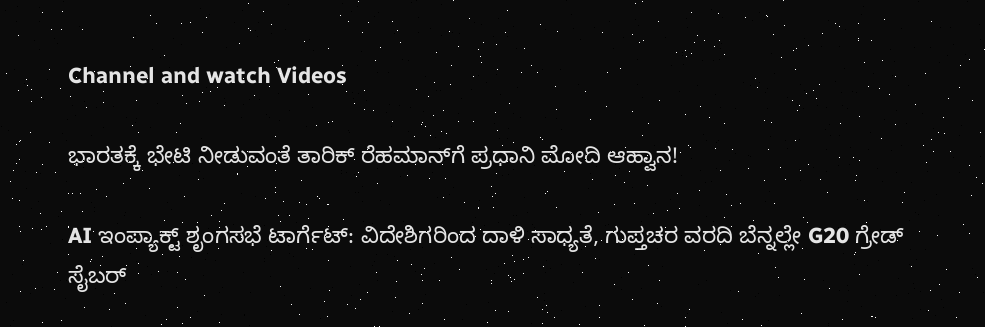Channel and watch Videos

ಭಾರತಕ್ಕೆ ಭೇಟಿ ನೀಡುವಂತೆ ತಾರಿಕ್ ರೆಹಮಾನ್‌ಗೆ ಪ್ರಧಾನಿ ಮೋದಿ ಆಹ್ವಾನ!

AI ಇಂಪ್ಯಾಕ್ಟ್ ಶೃಂಗಸಭೆ ಟಾರ್ಗೆಟ್: ವಿದೇಶಿಗರಿಂದ ದಾಳಿ ಸಾಧ್ಯತೆ, ಗುಪ್ತಚರ ವರದಿ ಬೆನ್ನಲ್ಲೇ G20 ಗ್ರೇಡ್ ಸೈಬರ್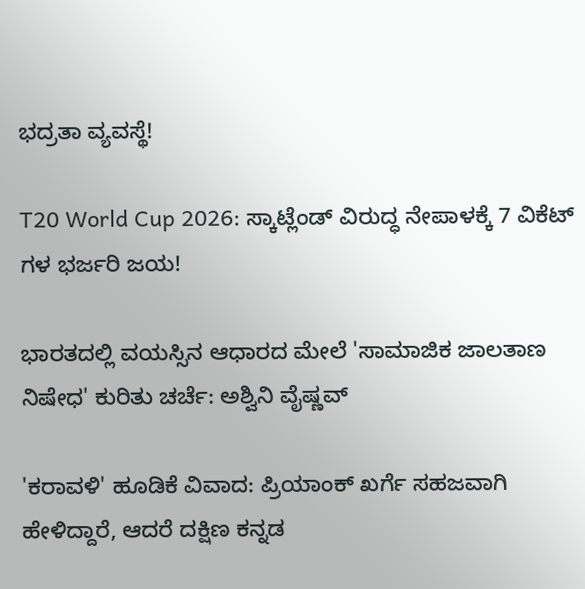ಭದ್ರತಾ ವ್ಯವಸ್ಥೆ!

T20 World Cup 2026: ಸ್ಕಾಟ್ಲೆಂಡ್ ವಿರುದ್ಧ ನೇಪಾಳಕ್ಕೆ 7 ವಿಕೆಟ್ ಗಳ ಭರ್ಜರಿ ಜಯ!

ಭಾರತದಲ್ಲಿ ವಯಸ್ಸಿನ ಆಧಾರದ ಮೇಲೆ 'ಸಾಮಾಜಿಕ ಜಾಲತಾಣ ನಿಷೇಧ' ಕುರಿತು ಚರ್ಚೆ: ಅಶ್ವಿನಿ ವೈಷ್ಣವ್

'ಕರಾವಳಿ' ಹೂಡಿಕೆ ವಿವಾದ: ಪ್ರಿಯಾಂಕ್ ಖರ್ಗೆ ಸಹಜವಾಗಿ ಹೇಳಿದ್ದಾರೆ, ಆದರೆ ದಕ್ಷಿಣ ಕನ್ನಡ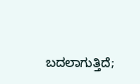ಬದಲಾಗುತ್ತಿದೆ;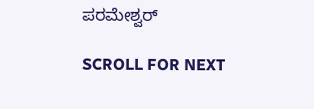ಪರಮೇಶ್ವರ್

SCROLL FOR NEXT